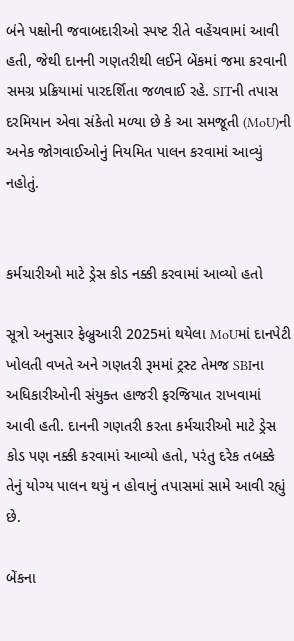બંને પક્ષોની જવાબદારીઓ સ્પષ્ટ રીતે વહેંચવામાં આવી હતી, જેથી દાનની ગણતરીથી લઈને બેંકમાં જમા કરવાની સમગ્ર પ્રક્રિયામાં પારદર્શિતા જળવાઈ રહે. SITની તપાસ દરમિયાન એવા સંકેતો મળ્યા છે કે આ સમજૂતી (MoU)ની અનેક જોગવાઈઓનું નિયમિત પાલન કરવામાં આવ્યું નહોતું.


કર્મચારીઓ માટે ડ્રેસ કોડ નક્કી કરવામાં આવ્યો હતો

સૂત્રો અનુસાર ફેબ્રુઆરી 2025માં થયેલા MoUમાં દાનપેટી ખોલતી વખતે અને ગણતરી રૂમમાં ટ્રસ્ટ તેમજ SBIના અધિકારીઓની સંયુક્ત હાજરી ફરજિયાત રાખવામાં આવી હતી. દાનની ગણતરી કરતા કર્મચારીઓ માટે ડ્રેસ કોડ પણ નક્કી કરવામાં આવ્યો હતો, પરંતુ દરેક તબક્કે તેનું યોગ્ય પાલન થયું ન હોવાનું તપાસમાં સામે આવી રહ્યું છે.

બેંકના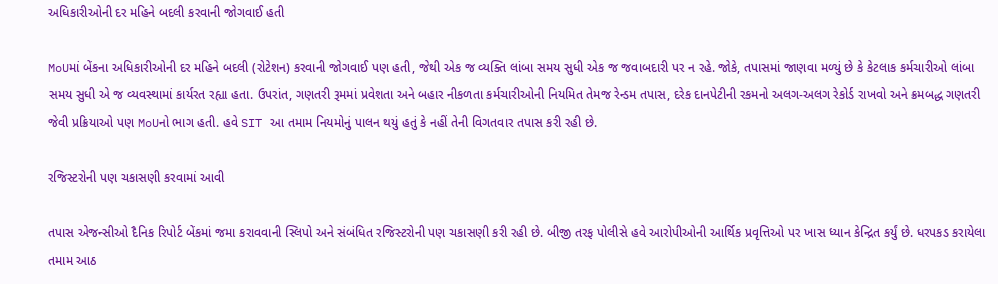અધિકારીઓની દર મહિને બદલી કરવાની જોગવાઈ હતી

MoUમાં બેંકના અધિકારીઓની દર મહિને બદલી (રોટેશન) કરવાની જોગવાઈ પણ હતી, જેથી એક જ વ્યક્તિ લાંબા સમય સુધી એક જ જવાબદારી પર ન રહે. જોકે, તપાસમાં જાણવા મળ્યું છે કે કેટલાક કર્મચારીઓ લાંબા સમય સુધી એ જ વ્યવસ્થામાં કાર્યરત રહ્યા હતા. ઉપરાંત, ગણતરી રૂમમાં પ્રવેશતા અને બહાર નીકળતા કર્મચારીઓની નિયમિત તેમજ રેન્ડમ તપાસ, દરેક દાનપેટીની રકમનો અલગ-અલગ રેકોર્ડ રાખવો અને ક્રમબદ્ધ ગણતરી જેવી પ્રક્રિયાઓ પણ MoUનો ભાગ હતી. હવે SIT આ તમામ નિયમોનું પાલન થયું હતું કે નહીં તેની વિગતવાર તપાસ કરી રહી છે.

રજિસ્ટરોની પણ ચકાસણી કરવામાં આવી

તપાસ એજન્સીઓ દૈનિક રિપોર્ટ બેંકમાં જમા કરાવવાની સ્લિપો અને સંબંધિત રજિસ્ટરોની પણ ચકાસણી કરી રહી છે. બીજી તરફ પોલીસે હવે આરોપીઓની આર્થિક પ્રવૃત્તિઓ પર ખાસ ધ્યાન કેન્દ્રિત કર્યું છે. ધરપકડ કરાયેલા તમામ આઠ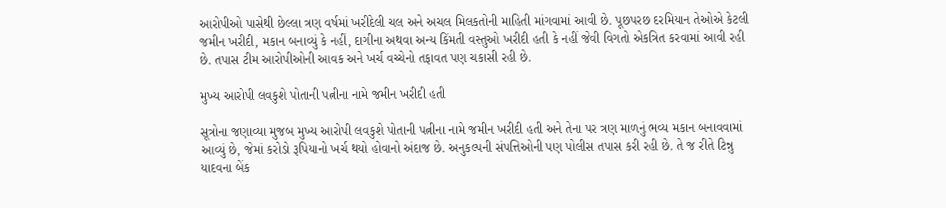આરોપીઓ પાસેથી છેલ્લા ત્રણ વર્ષમાં ખરીદેલી ચલ અને અચલ મિલકતોની માહિતી માંગવામાં આવી છે. પૂછપરછ દરમિયાન તેઓએ કેટલી જમીન ખરીદી, મકાન બનાવ્યું કે નહીં, દાગીના અથવા અન્ય કિંમતી વસ્તુઓ ખરીદી હતી કે નહીં જેવી વિગતો એકત્રિત કરવામાં આવી રહી છે. તપાસ ટીમ આરોપીઓની આવક અને ખર્ચ વચ્ચેનો તફાવત પણ ચકાસી રહી છે.

મુખ્ય આરોપી લવકુશે પોતાની પત્નીના નામે જમીન ખરીદી હતી

સૂત્રોના જણાવ્યા મુજબ મુખ્ય આરોપી લવકુશે પોતાની પત્નીના નામે જમીન ખરીદી હતી અને તેના પર ત્રણ માળનું ભવ્ય મકાન બનાવવામાં આવ્યું છે, જેમાં કરોડો રૂપિયાનો ખર્ચ થયો હોવાનો અંદાજ છે. અનુકલ્પની સંપત્તિઓની પણ પોલીસ તપાસ કરી રહી છે. તે જ રીતે ટિન્નુ યાદવના બેંક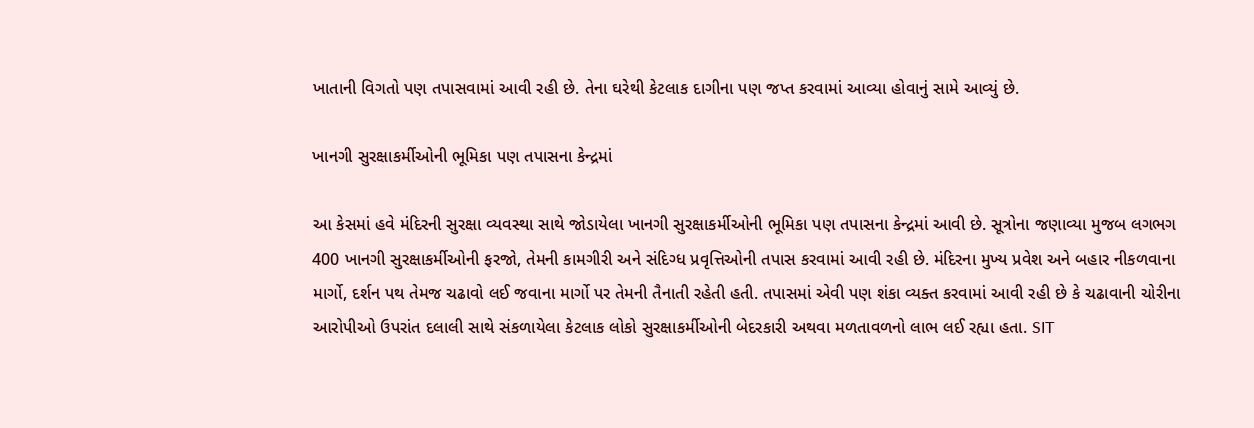ખાતાની વિગતો પણ તપાસવામાં આવી રહી છે. તેના ઘરેથી કેટલાક દાગીના પણ જપ્ત કરવામાં આવ્યા હોવાનું સામે આવ્યું છે.

ખાનગી સુરક્ષાકર્મીઓની ભૂમિકા પણ તપાસના કેન્દ્રમાં

આ કેસમાં હવે મંદિરની સુરક્ષા વ્યવસ્થા સાથે જોડાયેલા ખાનગી સુરક્ષાકર્મીઓની ભૂમિકા પણ તપાસના કેન્દ્રમાં આવી છે. સૂત્રોના જણાવ્યા મુજબ લગભગ 400 ખાનગી સુરક્ષાકર્મીઓની ફરજો, તેમની કામગીરી અને સંદિગ્ધ પ્રવૃત્તિઓની તપાસ કરવામાં આવી રહી છે. મંદિરના મુખ્ય પ્રવેશ અને બહાર નીકળવાના માર્ગો, દર્શન પથ તેમજ ચઢાવો લઈ જવાના માર્ગો પર તેમની તૈનાતી રહેતી હતી. તપાસમાં એવી પણ શંકા વ્યક્ત કરવામાં આવી રહી છે કે ચઢાવાની ચોરીના આરોપીઓ ઉપરાંત દલાલી સાથે સંકળાયેલા કેટલાક લોકો સુરક્ષાકર્મીઓની બેદરકારી અથવા મળતાવળનો લાભ લઈ રહ્યા હતા. SIT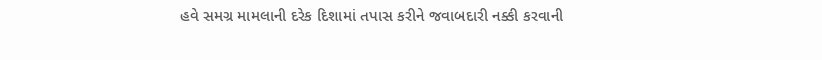હવે સમગ્ર મામલાની દરેક દિશામાં તપાસ કરીને જવાબદારી નક્કી કરવાની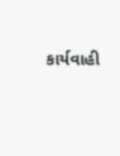કાર્યવાહી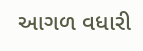આગળ વધારી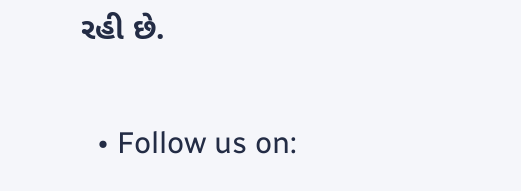રહી છે.

  • Follow us on: